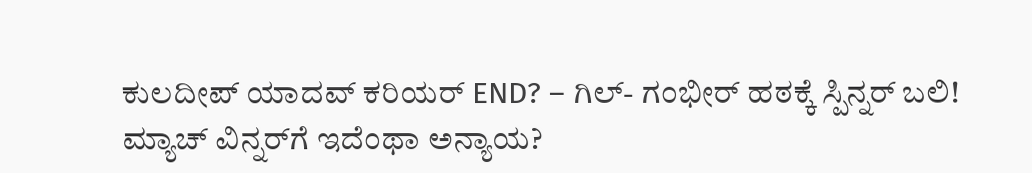ಕುಲದೀಪ್ ಯಾದವ್ ಕರಿಯರ್ END? – ಗಿಲ್- ಗಂಭೀರ್ ಹಠಕ್ಕೆ ಸ್ಪಿನ್ನರ್ ಬಲಿ!
ಮ್ಯಾಚ್ ವಿನ್ನರ್‌ಗೆ ಇದೆಂಥಾ ಅನ್ಯಾಯ?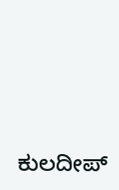ಕುಲದೀಪ್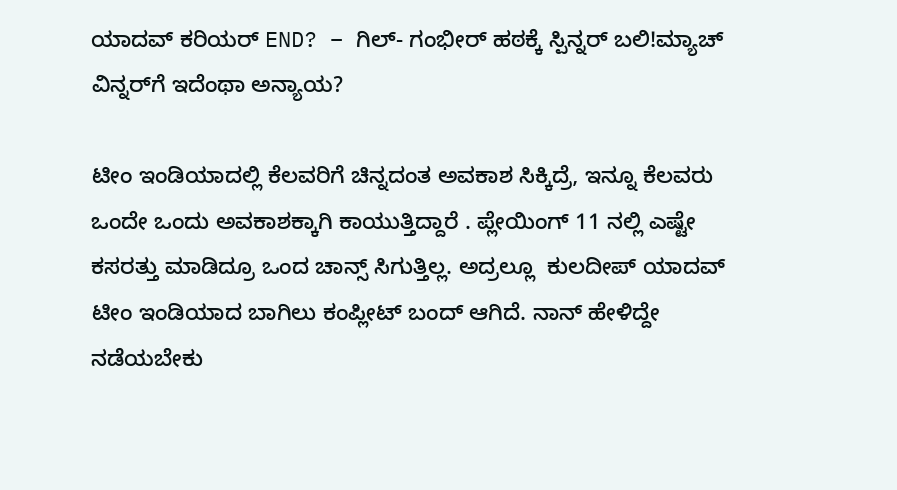ಯಾದವ್ ಕರಿಯರ್ END? – ಗಿಲ್- ಗಂಭೀರ್ ಹಠಕ್ಕೆ ಸ್ಪಿನ್ನರ್ ಬಲಿ!ಮ್ಯಾಚ್ ವಿನ್ನರ್‌ಗೆ ಇದೆಂಥಾ ಅನ್ಯಾಯ?

ಟೀಂ ಇಂಡಿಯಾದಲ್ಲಿ ಕೆಲವರಿಗೆ ಚಿನ್ನದಂತ ಅವಕಾಶ ಸಿಕ್ಕಿದ್ರೆ, ಇನ್ನೂ ಕೆಲವರು ಒಂದೇ ಒಂದು ಅವಕಾಶಕ್ಕಾಗಿ ಕಾಯುತ್ತಿದ್ದಾರೆ . ಪ್ಲೇಯಿಂಗ್ 11 ನಲ್ಲಿ ಎಷ್ಟೇ ಕಸರತ್ತು ಮಾಡಿದ್ರೂ ಒಂದ ಚಾನ್ಸ್ ಸಿಗುತ್ತಿಲ್ಲ. ಅದ್ರಲ್ಲೂ  ಕುಲದೀಪ್ ಯಾದವ್‌ ಟೀಂ ಇಂಡಿಯಾದ ಬಾಗಿಲು ಕಂಪ್ಲೀಟ್ ಬಂದ್ ಆಗಿದೆ. ನಾನ್ ಹೇಳಿದ್ದೇ ನಡೆಯಬೇಕು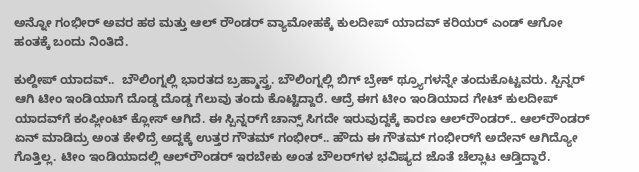ಅನ್ನೋ ಗಂಭೀರ್ ಅವರ ಹಠ ಮತ್ತು ಆಲ್ ರೌಂಡರ್ ವ್ಯಾಮೋಹಕ್ಕೆ ಕುಲದೀಪ್ ಯಾದವ್ ಕರಿಯರ್ ಎಂಡ್ ಆಗೋ ಹಂತಕ್ಕೆ ಬಂದು ನಿಂತಿದೆ.

ಕುಲ್ದೀಪ್ ಯಾದವ್..  ಬೌಲಿಂಗ್ನಲ್ಲಿ ಭಾರತದ ಬ್ರಹ್ಮಾಸ್ತ್ರ. ಬೌಲಿಂಗ್ನಲ್ಲಿ ಬಿಗ್ ಬ್ರೇಕ್ ಥ್ರ್ಯೂಗಳನ್ನೇ ತಂದುಕೊಟ್ಟವರು. ಸ್ಪಿನ್ನರ್ ಆಗಿ ಟೀಂ ಇಂಡಿಯಾಗೆ ದೊಡ್ಡ ದೊಡ್ಡ ಗೆಲುವು ತಂದು ಕೊಟ್ಟಿದ್ದಾರೆ. ಆದ್ರೆ ಈಗ ಟೀಂ ಇಂಡಿಯಾದ ಗೇಟ್‌ ಕುಲದೀಪ್‌ ಯಾದವ್‌ಗೆ ಕಂಪ್ಲೀಂಟ್ ಕ್ಲೋಸ್ ಆಗಿದೆ. ಈ ಸ್ಪಿನ್ನರ್‌ಗೆ ಚಾನ್ಸ್‌ ಸಿಗದೇ ಇರುವುದ್ದಕ್ಕೆ ಕಾರಣ ಆಲ್‌ರೌಂಡರ್‌.. ಆಲ್‌ರೌಂಡರ್ ಏನ್ ಮಾಡಿದ್ರು ಅಂತ ಕೇಳಿದ್ರೆ ಅದ್ದಕ್ಕೆ ಉತ್ತರ ಗೌತಮ್ ಗಂಭೀರ್‌.. ಹೌದು ಈ ಗೌತಮ್‌ ಗಂಭೀರ್‌ಗೆ ಅದೇನ್ ಆಗಿದ್ಯೋ ಗೊತ್ತಿಲ್ಲ. ಟೀಂ ಇಂಡಿಯಾದಲ್ಲಿ ಆಲ್‌ರೌಂಡರ್ ಇರಬೇಕು ಅಂತ ಬೌಲರ್‌ಗಳ ಭವಿಷ್ಯದ ಜೊತೆ ಚೆಲ್ಲಾಟ ಆಡ್ತಿದ್ದಾರೆ.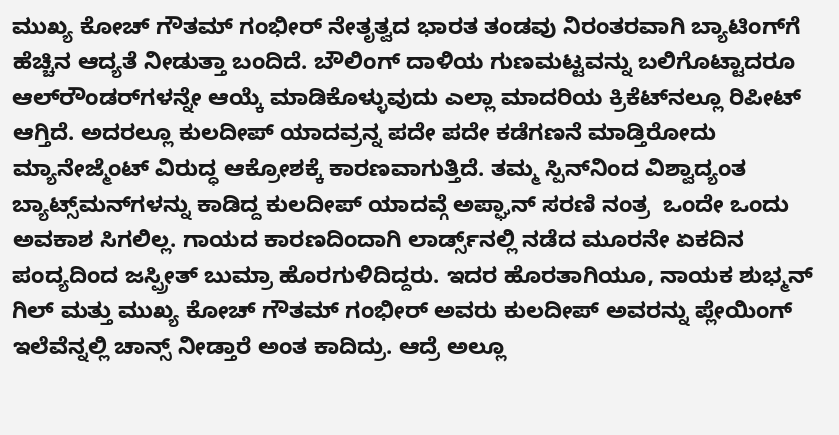ಮುಖ್ಯ ಕೋಚ್ ಗೌತಮ್ ಗಂಭೀರ್ ನೇತೃತ್ವದ ಭಾರತ ತಂಡವು ನಿರಂತರವಾಗಿ ಬ್ಯಾಟಿಂಗ್‌ಗೆ ಹೆಚ್ಚಿನ ಆದ್ಯತೆ ನೀಡುತ್ತಾ ಬಂದಿದೆ. ಬೌಲಿಂಗ್ ದಾಳಿಯ ಗುಣಮಟ್ಟವನ್ನು ಬಲಿಗೊಟ್ಟಾದರೂ ಆಲ್‌ರೌಂಡರ್‌ಗಳನ್ನೇ ಆಯ್ಕೆ ಮಾಡಿಕೊಳ್ಳುವುದು ಎಲ್ಲಾ ಮಾದರಿಯ ಕ್ರಿಕೆಟ್‌ನಲ್ಲೂ ರಿಪೀಟ್ ಆಗ್ತಿದೆ. ಅದರಲ್ಲೂ ಕುಲದೀಪ್ ಯಾದವ್ರನ್ನ ಪದೇ ಪದೇ ಕಡೆಗಣನೆ ಮಾಡ್ತಿರೋದು ಮ್ಯಾನೇಜ್ಮೆಂಟ್ ವಿರುದ್ಧ ಆಕ್ರೋಶಕ್ಕೆ ಕಾರಣವಾಗುತ್ತಿದೆ. ತಮ್ಮ ಸ್ಪಿನ್‌ನಿಂದ ವಿಶ್ವಾದ್ಯಂತ ಬ್ಯಾಟ್ಸ್‌ಮನ್‌ಗಳನ್ನು ಕಾಡಿದ್ದ ಕುಲದೀಪ್ ಯಾದವ್ಗೆ ಅಪ್ಘಾನ್ ಸರಣಿ ನಂತ್ರ  ಒಂದೇ ಒಂದು ಅವಕಾಶ ಸಿಗಲಿಲ್ಲ. ಗಾಯದ ಕಾರಣದಿಂದಾಗಿ ಲಾರ್ಡ್ಸ್‌ನಲ್ಲಿ ನಡೆದ ಮೂರನೇ ಏಕದಿನ ಪಂದ್ಯದಿಂದ ಜಸ್ಪ್ರೀತ್ ಬುಮ್ರಾ ಹೊರಗುಳಿದಿದ್ದರು. ಇದರ ಹೊರತಾಗಿಯೂ, ನಾಯಕ ಶುಭ್ಮನ್ ಗಿಲ್ ಮತ್ತು ಮುಖ್ಯ ಕೋಚ್ ಗೌತಮ್ ಗಂಭೀರ್ ಅವರು ಕುಲದೀಪ್ ಅವರನ್ನು ಪ್ಲೇಯಿಂಗ್ ಇಲೆವೆನ್ನಲ್ಲಿ ಚಾನ್ಸ್ ನೀಡ್ತಾರೆ ಅಂತ ಕಾದಿದ್ರು. ಆದ್ರೆ ಅಲ್ಲೂ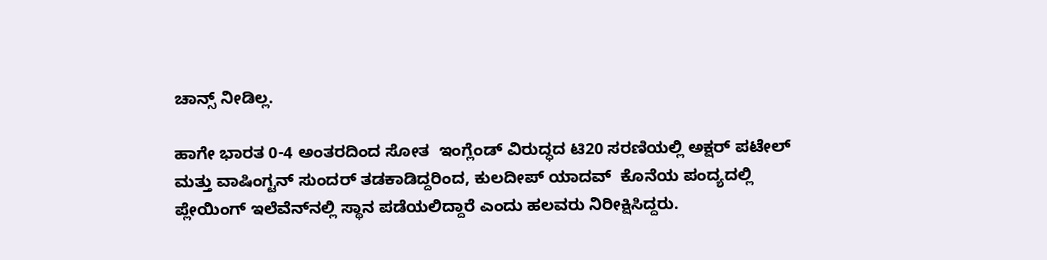ಚಾನ್ಸ್ ನೀಡಿಲ್ಲ.

ಹಾಗೇ ಭಾರತ 0-4 ಅಂತರದಿಂದ ಸೋತ  ಇಂಗ್ಲೆಂಡ್ ವಿರುದ್ಧದ ಟಿ20 ಸರಣಿಯಲ್ಲಿ ಅಕ್ಷರ್ ಪಟೇಲ್ ಮತ್ತು ವಾಷಿಂಗ್ಟನ್ ಸುಂದರ್ ತಡಕಾಡಿದ್ದರಿಂದ, ಕುಲದೀಪ್ ಯಾದವ್  ಕೊನೆಯ ಪಂದ್ಯದಲ್ಲಿ ಪ್ಲೇಯಿಂಗ್ ಇಲೆವೆನ್‌ನಲ್ಲಿ ಸ್ಥಾನ ಪಡೆಯಲಿದ್ದಾರೆ ಎಂದು ಹಲವರು ನಿರೀಕ್ಷಿಸಿದ್ದರು.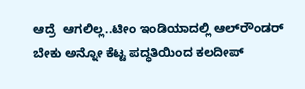ಆದ್ರೆ  ಆಗಲಿಲ್ಲ..ಟೀಂ ಇಂಡಿಯಾದಲ್ಲಿ ಆಲ್‌ರೌಂಡರ್ ಬೇಕು ಅನ್ನೋ ಕೆಟ್ಟ ಪದ್ಧತಿಯಿಂದ ಕಲದೀಪ್‌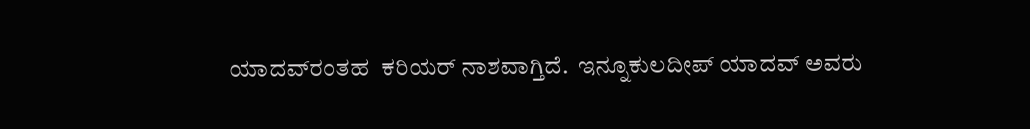ಯಾದವ್‌ರಂತಹ  ಕರಿಯರ್‌ ನಾಶವಾಗ್ತಿದೆ.  ಇನ್ನೂಕುಲದೀಪ್ ಯಾದವ್ ಅವರು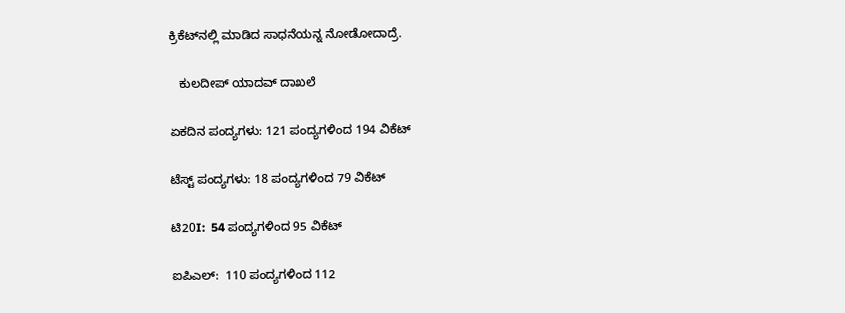ಕ್ರಿಕೆಟ್‌ನಲ್ಲಿ ಮಾಡಿದ ಸಾಧನೆಯನ್ನ ನೋಡೋದಾದ್ರೆ.

   ಕುಲದೀಪ್ ಯಾದವ್ ದಾಖಲೆ

ಏಕದಿನ ಪಂದ್ಯಗಳು: 121 ಪಂದ್ಯಗಳಿಂದ 194 ವಿಕೆಟ್

ಟೆಸ್ಟ್ ಪಂದ್ಯಗಳು: 18 ಪಂದ್ಯಗಳಿಂದ 79 ವಿಕೆಟ್

ಟಿ20I:  54 ಪಂದ್ಯಗಳಿಂದ 95 ವಿಕೆಟ್

ಐಪಿಎಲ್:  110 ಪಂದ್ಯಗಳಿಂದ 112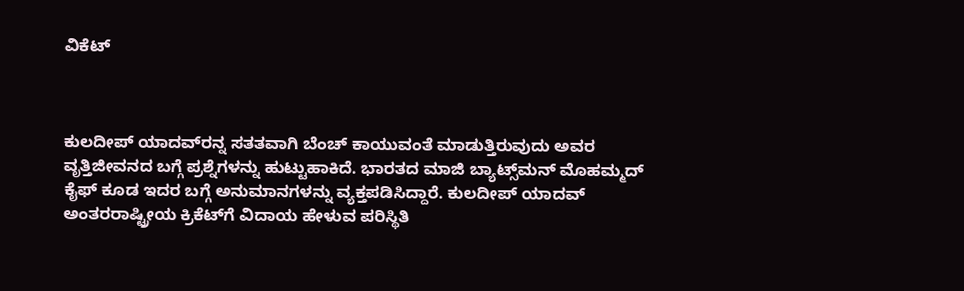ವಿಕೆಟ್



ಕುಲದೀಪ್ ಯಾದವ್‌ರನ್ನ ಸತತವಾಗಿ ಬೆಂಚ್ ಕಾಯುವಂತೆ ಮಾಡುತ್ತಿರುವುದು ಅವರ ವೃತ್ತಿಜೀವನದ ಬಗ್ಗೆ ಪ್ರಶ್ನೆಗಳನ್ನು ಹುಟ್ಟುಹಾಕಿದೆ. ಭಾರತದ ಮಾಜಿ ಬ್ಯಾಟ್ಸ್‌ಮನ್ ಮೊಹಮ್ಮದ್ ಕೈಫ್ ಕೂಡ ಇದರ ಬಗ್ಗೆ ಅನುಮಾನಗಳನ್ನು ವ್ಯಕ್ತಪಡಿಸಿದ್ದಾರೆ. ಕುಲದೀಪ್ ಯಾದವ್ ಅಂತರರಾಷ್ಟ್ರೀಯ ಕ್ರಿಕೆಟ್‌ಗೆ ವಿದಾಯ ಹೇಳುವ ಪರಿಸ್ಥಿತಿ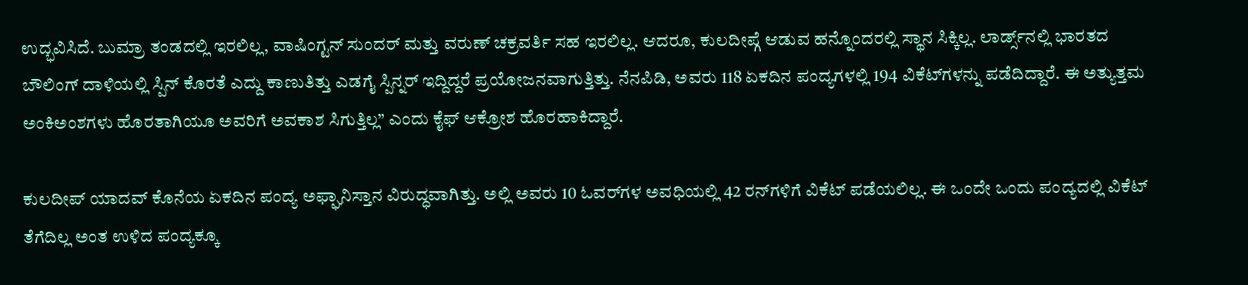ಉದ್ಭವಿಸಿದೆ. ಬುಮ್ರಾ ತಂಡದಲ್ಲಿ ಇರಲಿಲ್ಲ, ವಾಷಿಂಗ್ಟನ್ ಸುಂದರ್ ಮತ್ತು ವರುಣ್ ಚಕ್ರವರ್ತಿ ಸಹ ಇರಲಿಲ್ಲ. ಆದರೂ, ಕುಲದೀಪ್ಗೆ ಆಡುವ ಹನ್ನೊಂದರಲ್ಲಿ ಸ್ಥಾನ ಸಿಕ್ಕಿಲ್ಲ. ಲಾರ್ಡ್ಸ್‌ನಲ್ಲಿ ಭಾರತದ ಬೌಲಿಂಗ್ ದಾಳಿಯಲ್ಲಿ ಸ್ಪಿನ್ ಕೊರತೆ ಎದ್ದು ಕಾಣುತಿತ್ತು ಎಡಗೈ ಸ್ಪಿನ್ನರ್ ಇದ್ದಿದ್ದರೆ ಪ್ರಯೋಜನವಾಗುತ್ತಿತ್ತು. ನೆನಪಿಡಿ, ಅವರು 118 ಏಕದಿನ ಪಂದ್ಯಗಳಲ್ಲಿ 194 ವಿಕೆಟ್‌ಗಳನ್ನು ಪಡೆದಿದ್ದಾರೆ. ಈ ಅತ್ಯುತ್ತಮ ಅಂಕಿಅಂಶಗಳು ಹೊರತಾಗಿಯೂ ಅವರಿಗೆ ಅವಕಾಶ ಸಿಗುತ್ತಿಲ್ಲ” ಎಂದು ಕೈಫ್ ಆಕ್ರೋಶ ಹೊರಹಾಕಿದ್ದಾರೆ.

ಕುಲದೀಪ್ ಯಾದವ್‌ ಕೊನೆಯ ಏಕದಿನ ಪಂದ್ಯ ಅಫ್ಘಾನಿಸ್ತಾನ ವಿರುದ್ಧವಾಗಿತ್ತು. ಅಲ್ಲಿ ಅವರು 10 ಓವರ್‌ಗಳ ಅವಧಿಯಲ್ಲಿ 42 ರನ್‌ಗಳಿಗೆ ವಿಕೆಟ್ ಪಡೆಯಲಿಲ್ಲ. ಈ ಒಂದೇ ಒಂದು ಪಂದ್ಯದಲ್ಲಿ ವಿಕೆಟ್ ತೆಗೆದಿಲ್ಲ ಅಂತ ಉಳಿದ ಪಂದ್ಯಕ್ಕೂ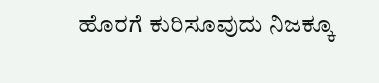ಹೊರಗೆ ಕುರಿಸೂವುದು ನಿಜಕ್ಕೂ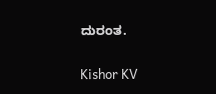ದುರಂತ.

Kishor KV